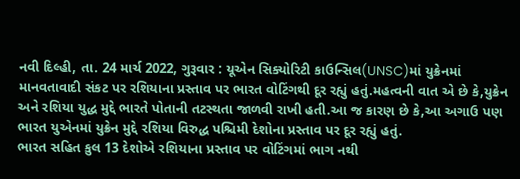નવી દિલ્હી, તા. 24 માર્ચ 2022, ગુરૂવાર : યૂએન સિક્યોરિટી કાઉન્સિલ(UNSC)માં યુક્રેનમાં માનવતાવાદી સંકટ પર રશિયાના પ્રસ્તાવ પર ભારત વોટિંગથી દૂર રહ્યું હતું.મહત્વની વાત એ છે કે,યુક્રેન અને રશિયા યુદ્ધ મુદ્દે ભારતે પોતાની તટસ્થતા જાળવી રાખી હતી.આ જ કારણ છે કે,આ અગાઉ પણ ભારત યુએનમાં યુક્રેન મુદ્દે રશિયા વિરુદ્ધ પશ્ચિમી દેશોના પ્રસ્તાવ પર દૂર રહ્યું હતું.
ભારત સહિત કુલ 13 દેશોએ રશિયાના પ્રસ્તાવ પર વોટિંગમાં ભાગ નથી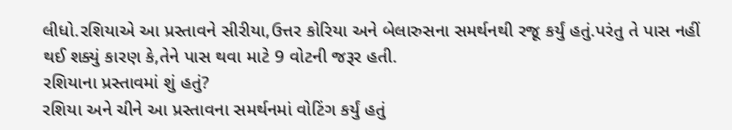લીધો.રશિયાએ આ પ્રસ્તાવને સીરીયા,ઉત્તર કોરિયા અને બેલારુસના સમર્થનથી રજૂ કર્યું હતું.પરંતુ તે પાસ નહીં થઈ શક્યું કારણ કે,તેને પાસ થવા માટે 9 વોટની જરૂર હતી.
રશિયાના પ્રસ્તાવમાં શું હતું?
રશિયા અને ચીને આ પ્રસ્તાવના સમર્થનમાં વોટિંગ કર્યું હતું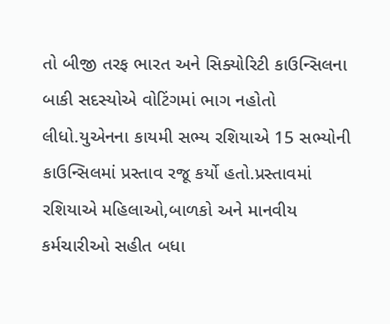તો બીજી તરફ ભારત અને સિક્યોરિટી કાઉન્સિલના બાકી સદસ્યોએ વોટિંગમાં ભાગ નહોતો લીધો.યુએનના કાયમી સભ્ય રશિયાએ 15 સભ્યોની કાઉન્સિલમાં પ્રસ્તાવ રજૂ કર્યો હતો.પ્રસ્તાવમાં રશિયાએ મહિલાઓ,બાળકો અને માનવીય કર્મચારીઓ સહીત બધા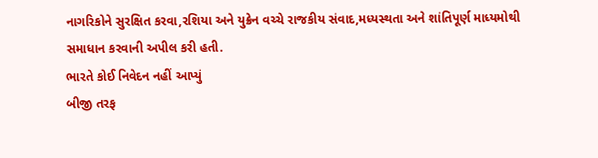નાગરિકોને સુરક્ષિત કરવા,રશિયા અને યુક્રેન વચ્ચે રાજકીય સંવાદ,મધ્યસ્થતા અને શાંતિપૂર્ણ માધ્યમોથી સમાધાન કરવાની અપીલ કરી હતી.
ભારતે કોઈ નિવેદન નહીં આપ્યું
બીજી તરફ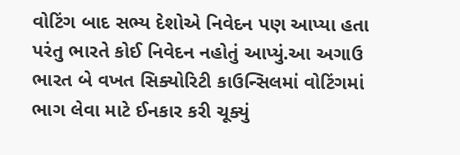વોટિંગ બાદ સભ્ય દેશોએ નિવેદન પણ આપ્યા હતા પરંતુ ભારતે કોઈ નિવેદન નહોતું આપ્યું.આ અગાઉ ભારત બે વખત સિક્યોરિટી કાઉન્સિલમાં વોટિંગમાં ભાગ લેવા માટે ઈનકાર કરી ચૂક્યું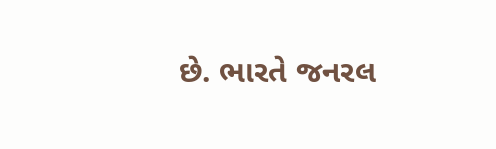છે. ભારતે જનરલ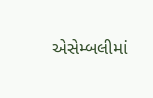એસેમ્બલીમાં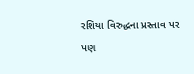રશિયા વિરુદ્ધના પ્રસ્તાવ પર પણ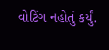વોટિંગ નહોતું કર્યું.